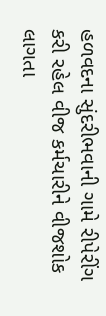હળવદના સુંદરીભવાની ગામે રીપેરીંગ કરી રહેલ વીજ કર્મચારીને વીજશોક લાગતા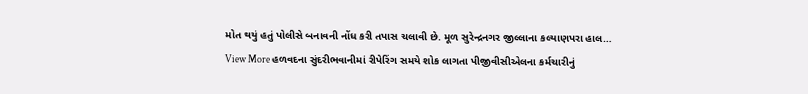મોત થયું હતું પોલીસે બનાવની નોંધ કરી તપાસ ચલાવી છે. મૂળ સુરેન્દ્રનગર જીલ્લાના કલ્યાણપરા હાલ…
View More હળવદના સુંદરીભવાનીમાં રીપેરિંગ સમયે શોક લાગતા પીજીવીસીએલના કર્મચારીનું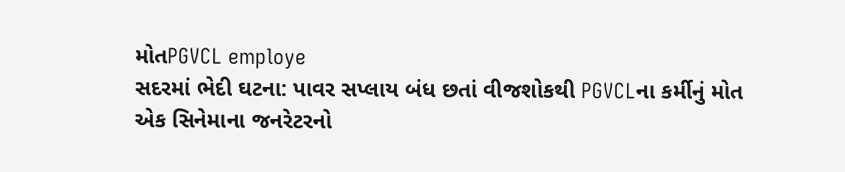મોતPGVCL employe
સદરમાં ભેદી ઘટના: પાવર સપ્લાય બંધ છતાં વીજશોકથી PGVCLના કર્મીનું મોત
એક સિનેમાના જનરેટરનો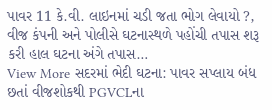પાવર 11 કે.વી. લાઇનમાં ચડી જતા ભોગ લેવાયો ?, વીજ કંપની અને પોલીસે ઘટનાસ્થળે પહોંચી તપાસ શરૂ કરી હાલ ઘટના અંગે તપાસ…
View More સદરમાં ભેદી ઘટના: પાવર સપ્લાય બંધ છતાં વીજશોકથી PGVCLના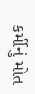કર્મીનું મોત